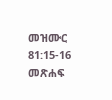መዝሙር 81:15-16 መጽሐፍ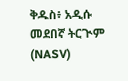ቅዱስ፥ አዲሱ መደበኛ ትርጒም (NASV)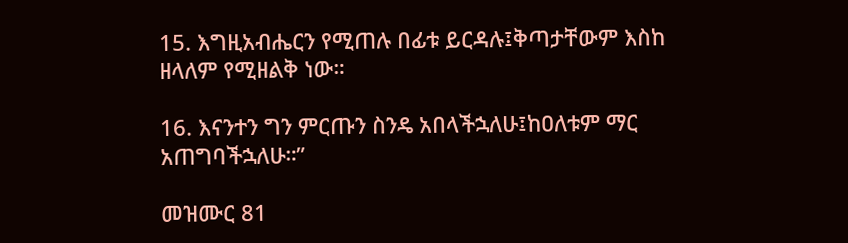15. እግዚአብሔርን የሚጠሉ በፊቱ ይርዳሉ፤ቅጣታቸውም እስከ ዘላለም የሚዘልቅ ነው።

16. እናንተን ግን ምርጡን ስንዴ አበላችኋለሁ፤ከዐለቱም ማር አጠግባችኋለሁ።”

መዝሙር 81